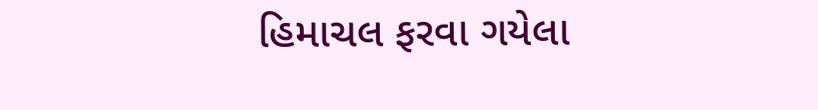હિમાચલ ફરવા ગયેલા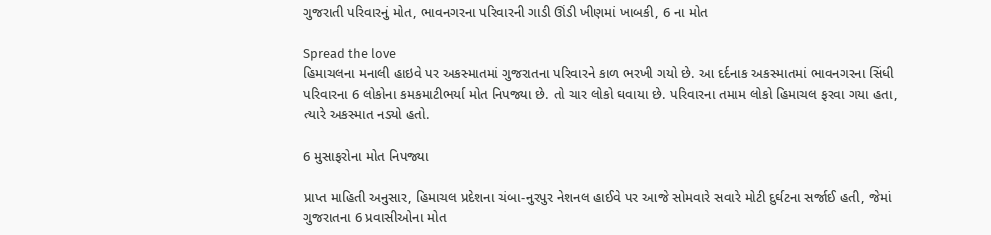ગુજરાતી પરિવારનું મોત, ભાવનગરના પરિવારની ગાડી ઊંડી ખીણમાં ખાબકી, 6 ના મોત

Spread the love
હિમાચલના મનાલી હાઇવે પર અકસ્માતમાં ગુજરાતના પરિવારને કાળ ભરખી ગયો છે. આ દર્દનાક અકસ્માતમાં ભાવનગરના સિંધી પરિવારના 6 લોકોના કમકમાટીભર્યા મોત નિપજ્યા છે. તો ચાર લોકો ઘવાયા છે. પરિવારના તમામ લોકો હિમાચલ ફરવા ગયા હતા, ત્યારે અકસ્માત નડ્યો હતો.

6 મુસાફરોના મોત નિપજ્યા

પ્રાપ્ત માહિતી અનુસાર, હિમાચલ પ્રદેશના ચંબા-નુરપુર નેશનલ હાઈવે પર આજે સોમવારે સવારે મોટી દુર્ઘટના સર્જાઈ હતી, જેમાં ગુજરાતના 6 પ્રવાસીઓના મોત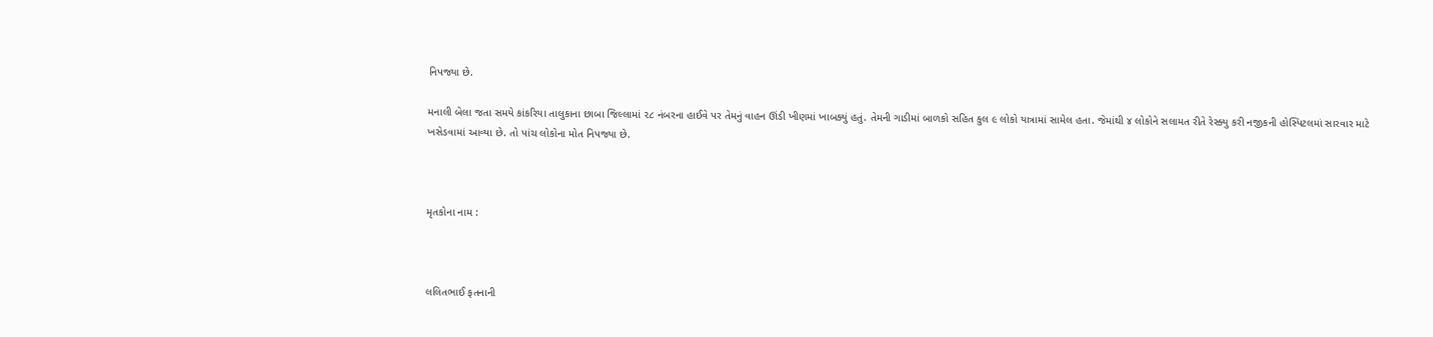નિપજ્યા છે.

મનાલી બેલા જતા સમયે કાંકરિયા તાલુકાના છાબા જિલ્લામાં ૨૮ નંબરના હાઈવે પર તેમનું વાહન ઊંડી ખીણમાં ખાબક્યું હતું. તેમની ગાડીમાં બાળકો સહિત કુલ ૯ લોકો યાત્રામાં સામેલ હતા. જેમાંથી ૪ લોકોને સલામત રીતે રેસ્ક્યુ કરી નજીકની હોસ્પિટલમાં સારવાર માટે ખસેડવામાં આવ્યા છે. તો પાંચ લોકોના મોત નિપજ્યા છે.



મૃતકોના નામ :



લલિતભાઈ ફતનાની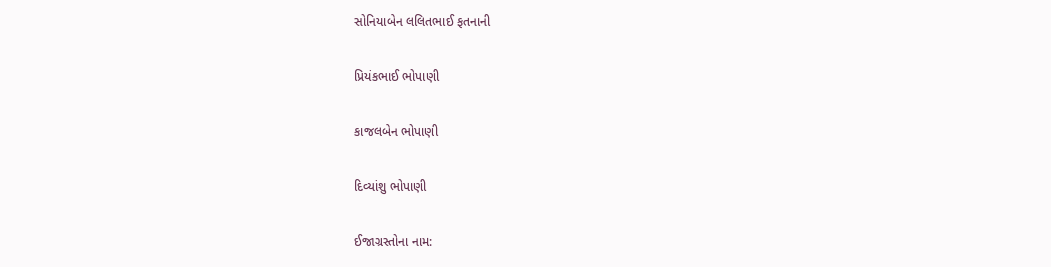સોનિયાબેન લલિતભાઈ ફતનાની

પ્રિયંકભાઈ ભોપાણી

કાજલબેન ભોપાણી

દિવ્યાંશુ ભોપાણી

ઈજાગ્રસ્તોના નામ: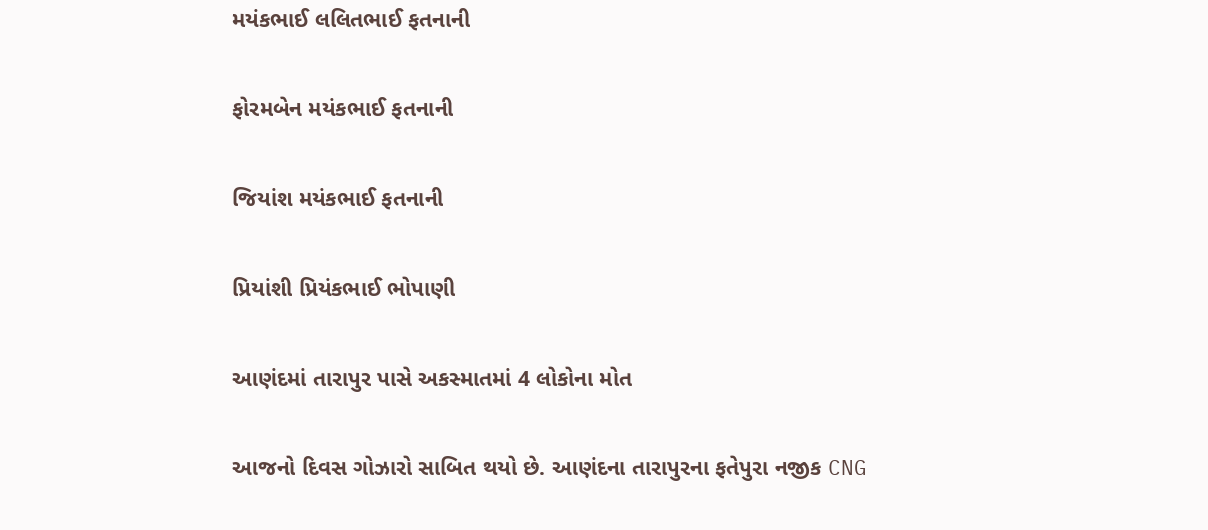મયંકભાઈ લલિતભાઈ ફતનાની

ફોરમબેન મયંકભાઈ ફતનાની

જિયાંશ મયંકભાઈ ફતનાની

પ્રિયાંશી પ્રિયંકભાઈ ભોપાણી

આણંદમાં તારાપુર પાસે અકસ્માતમાં 4 લોકોના મોત

આજનો દિવસ ગોઝારો સાબિત થયો છે. આણંદના તારાપુરના ફતેપુરા નજીક CNG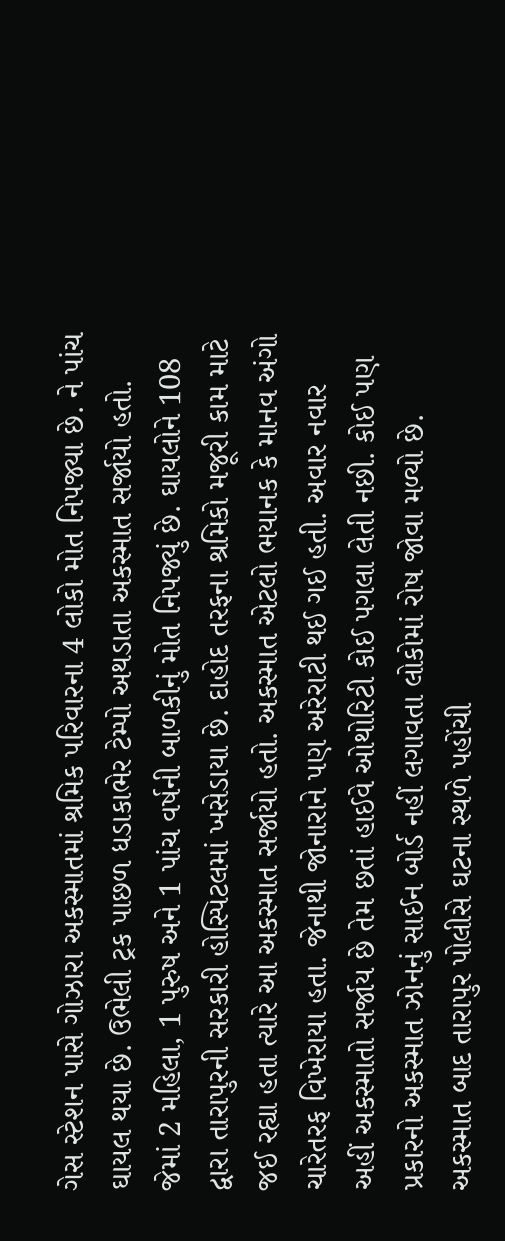ગેસ સ્ટેશન પાસે ગોઝારા અકસ્માતમાં શ્રમિક પરિવારના 4 લોકો મોત નિપજ્યા છે. ને પાંચ ઘાયલ થયા છે. ઉભેલી ટ્રક પાછળ ધડાકાભેર ટેમ્પો અથડાતા અકસ્માત સર્જાયો હતો. જેમાં 2 મહિલા, 1 પુરુષ અને 1 પાંચ વર્ષની બાળકીનું મોત નિપજ્યું છે. ઘાયલોને 108 દ્વારા તારાપુરની સરકારી હોસ્પિટલમાં ખસેડાયા છે. દાહોદ તરફના શ્રમિકો મજૂરી કામ માટે જઈ રહ્યા હતા ત્યારે આ અકસ્માત સર્જાયો હતો. અકસ્માત એટલો ભયાનક કે માનવ અંગો ચારેતરફ વિખેરાયા હતા. જેનાથી જોનારાને પણ અરેરાટી થઈ ગઈ હતી. અવાર નવાર અહીં અકસ્માતો સર્જાય છે તેમ છતાં હાઈવે ઓથોરિટી કોઈ પગલા લેતી નછી. કોઈ પણ પ્રકારનો અકસ્માત ઝોનનું સાઈન બોર્ડ નહીં લગાવતા લોકોમાં રોષ જોવા મળ્યો છે. અકસ્માત બાદ તારાપુર પોલીસે ઘટના સ્થળે પહોંચી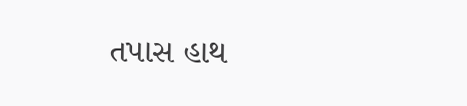તપાસ હાથ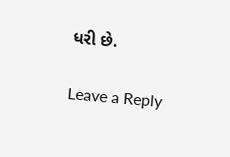ધરી છે.

Leave a Reply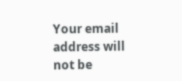Your email address will not be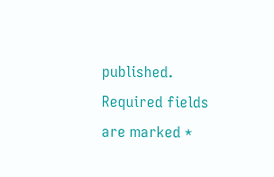published. Required fields are marked *